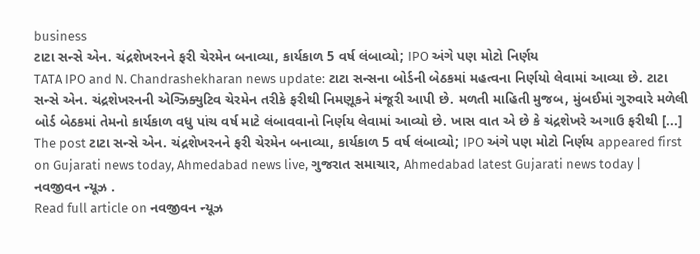business
ટાટા સન્સે એન. ચંદ્રશેખરનને ફરી ચેરમેન બનાવ્યા, કાર્યકાળ 5 વર્ષ લંબાવ્યો; IPO અંગે પણ મોટો નિર્ણય
TATA IPO and N. Chandrashekharan news update: ટાટા સન્સના બોર્ડની બેઠકમાં મહત્વના નિર્ણયો લેવામાં આવ્યા છે. ટાટા સન્સે એન. ચંદ્રશેખરનની એગ્ઝિક્યુટિવ ચેરમેન તરીકે ફરીથી નિમણૂકને મંજૂરી આપી છે. મળતી માહિતી મુજબ, મુંબઈમાં ગુરુવારે મળેલી બોર્ડ બેઠકમાં તેમનો કાર્યકાળ વધુ પાંચ વર્ષ માટે લંબાવવાનો નિર્ણય લેવામાં આવ્યો છે. ખાસ વાત એ છે કે ચંદ્રશેખરે અગાઉ ફરીથી [...] The post ટાટા સન્સે એન. ચંદ્રશેખરનને ફરી ચેરમેન બનાવ્યા, કાર્યકાળ 5 વર્ષ લંબાવ્યો; IPO અંગે પણ મોટો નિર્ણય appeared first on Gujarati news today, Ahmedabad news live, ગુજરાત સમાચાર, Ahmedabad latest Gujarati news today | નવજીવન ન્યૂઝ .
Read full article on નવજીવન ન્યૂઝ